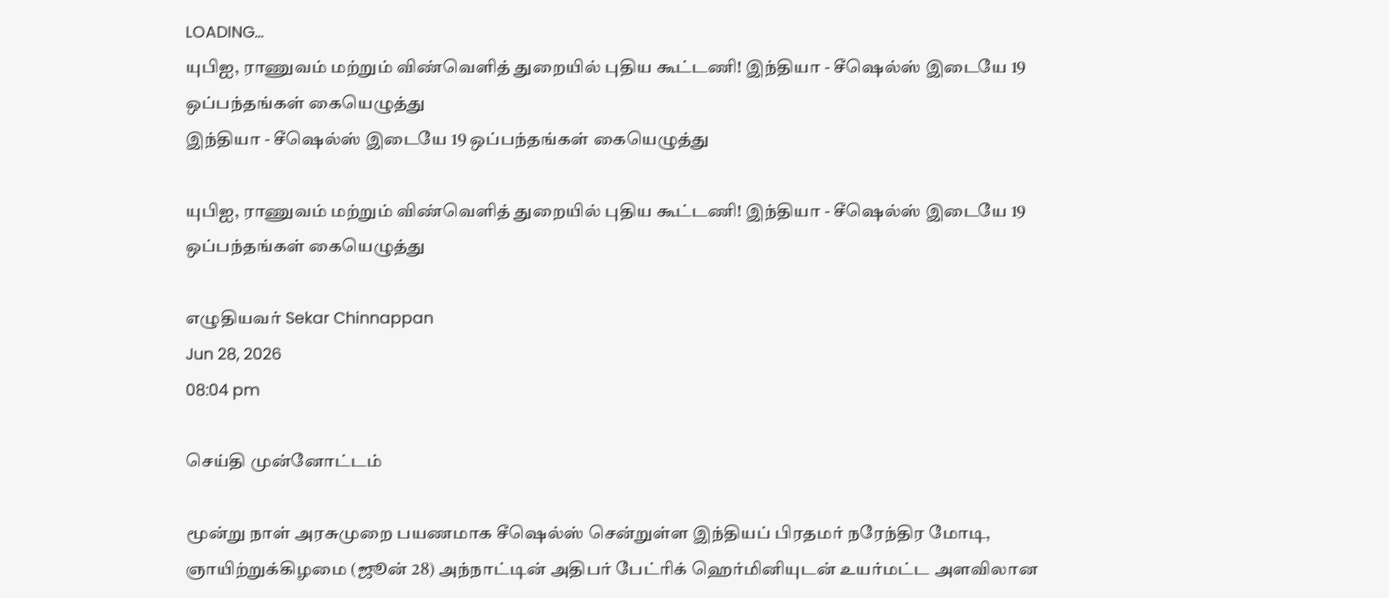LOADING...
யுபிஐ, ராணுவம் மற்றும் விண்வெளித் துறையில் புதிய கூட்டணி! இந்தியா - சீஷெல்ஸ் இடையே 19 ஒப்பந்தங்கள் கையெழுத்து
இந்தியா - சீஷெல்ஸ் இடையே 19 ஒப்பந்தங்கள் கையெழுத்து

யுபிஐ, ராணுவம் மற்றும் விண்வெளித் துறையில் புதிய கூட்டணி! இந்தியா - சீஷெல்ஸ் இடையே 19 ஒப்பந்தங்கள் கையெழுத்து

எழுதியவர் Sekar Chinnappan
Jun 28, 2026
08:04 pm

செய்தி முன்னோட்டம்

மூன்று நாள் அரசுமுறை பயணமாக சீஷெல்ஸ் சென்றுள்ள இந்தியப் பிரதமர் நரேந்திர மோடி, ஞாயிற்றுக்கிழமை (ஜூன் 28) அந்நாட்டின் அதிபர் பேட்ரிக் ஹெர்மினியுடன் உயர்மட்ட அளவிலான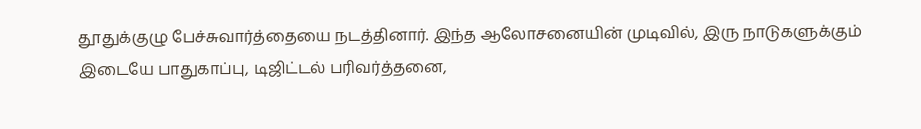தூதுக்குழு பேச்சுவார்த்தையை நடத்தினார். இந்த ஆலோசனையின் முடிவில், இரு நாடுகளுக்கும் இடையே பாதுகாப்பு, டிஜிட்டல் பரிவர்த்தனை,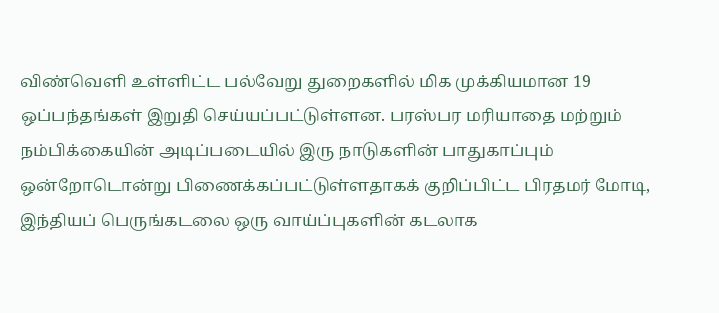விண்வெளி உள்ளிட்ட பல்வேறு துறைகளில் மிக முக்கியமான 19 ஒப்பந்தங்கள் இறுதி செய்யப்பட்டுள்ளன. பரஸ்பர மரியாதை மற்றும் நம்பிக்கையின் அடிப்படையில் இரு நாடுகளின் பாதுகாப்பும் ஒன்றோடொன்று பிணைக்கப்பட்டுள்ளதாகக் குறிப்பிட்ட பிரதமர் மோடி, இந்தியப் பெருங்கடலை ஒரு வாய்ப்புகளின் கடலாக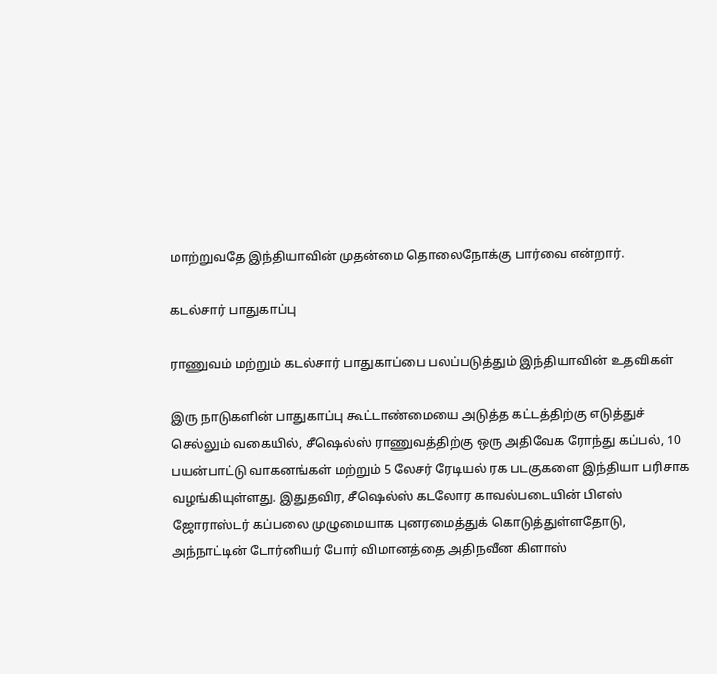மாற்றுவதே இந்தியாவின் முதன்மை தொலைநோக்கு பார்வை என்றார்.

கடல்சார் பாதுகாப்பு

ராணுவம் மற்றும் கடல்சார் பாதுகாப்பை பலப்படுத்தும் இந்தியாவின் உதவிகள்

இரு நாடுகளின் பாதுகாப்பு கூட்டாண்மையை அடுத்த கட்டத்திற்கு எடுத்துச் செல்லும் வகையில், சீஷெல்ஸ் ராணுவத்திற்கு ஒரு அதிவேக ரோந்து கப்பல், 10 பயன்பாட்டு வாகனங்கள் மற்றும் 5 லேசர் ரேடியல் ரக படகுகளை இந்தியா பரிசாக வழங்கியுள்ளது. இதுதவிர, சீஷெல்ஸ் கடலோர காவல்படையின் பிஎஸ் ஜோராஸ்டர் கப்பலை முழுமையாக புனரமைத்துக் கொடுத்துள்ளதோடு, அந்நாட்டின் டோர்னியர் போர் விமானத்தை அதிநவீன கிளாஸ்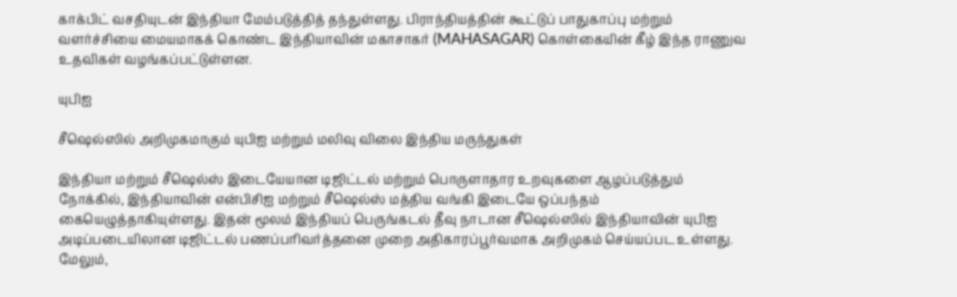காக்பிட் வசதியுடன் இந்தியா மேம்படுத்தித் தந்துள்ளது. பிராந்தியத்தின் கூட்டுப் பாதுகாப்பு மற்றும் வளர்ச்சியை மையமாகக் கொண்ட இந்தியாவின் மகாசாகர் (MAHASAGAR) கொள்கையின் கீழ் இந்த ராணுவ உதவிகள் வழங்கப்பட்டுள்ளன.

யுபிஐ

சீஷெல்ஸில் அறிமுகமாகும் யுபிஐ மற்றும் மலிவு விலை இந்திய மருந்துகள்

இந்தியா மற்றும் சீஷெல்ஸ் இடையேயான டிஜிட்டல் மற்றும் பொருளாதார உறவுகளை ஆழப்படுத்தும் நோக்கில், இந்தியாவின் என்பிசிஐ மற்றும் சீஷெல்ஸ் மத்திய வங்கி இடையே ஒப்பந்தம் கையெழுத்தாகியுள்ளது. இதன் மூலம் இந்தியப் பெருங்கடல் தீவு நாடான சீஷெல்ஸில் இந்தியாவின் யுபிஐ அடிப்படையிலான டிஜிட்டல் பணப்பரிவர்த்தனை முறை அதிகாரப்பூர்வமாக அறிமுகம் செய்யப்பட உள்ளது. மேலும்,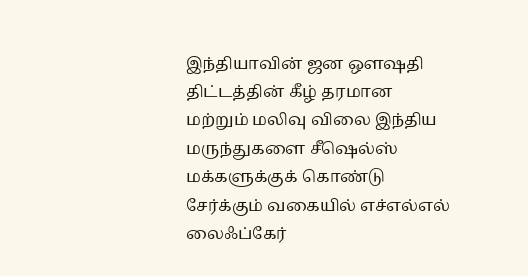இந்தியாவின் ஜன ஔஷதி திட்டத்தின் கீழ் தரமான மற்றும் மலிவு விலை இந்திய மருந்துகளை சீஷெல்ஸ் மக்களுக்குக் கொண்டு சேர்க்கும் வகையில் எச்எல்எல் லைஃப்கேர்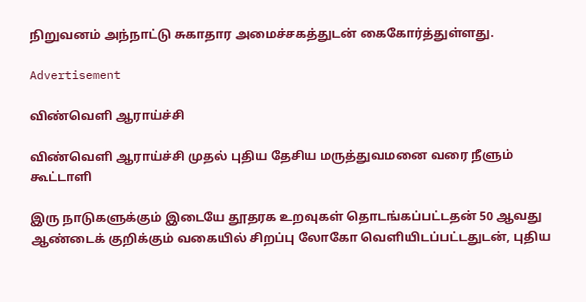நிறுவனம் அந்நாட்டு சுகாதார அமைச்சகத்துடன் கைகோர்த்துள்ளது.

Advertisement

விண்வெளி ஆராய்ச்சி

விண்வெளி ஆராய்ச்சி முதல் புதிய தேசிய மருத்துவமனை வரை நீளும் கூட்டாளி

இரு நாடுகளுக்கும் இடையே தூதரக உறவுகள் தொடங்கப்பட்டதன் 50 ஆவது ஆண்டைக் குறிக்கும் வகையில் சிறப்பு லோகோ வெளியிடப்பட்டதுடன், புதிய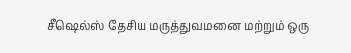சீஷெல்ஸ் தேசிய மருத்துவமனை மற்றும் ஒரு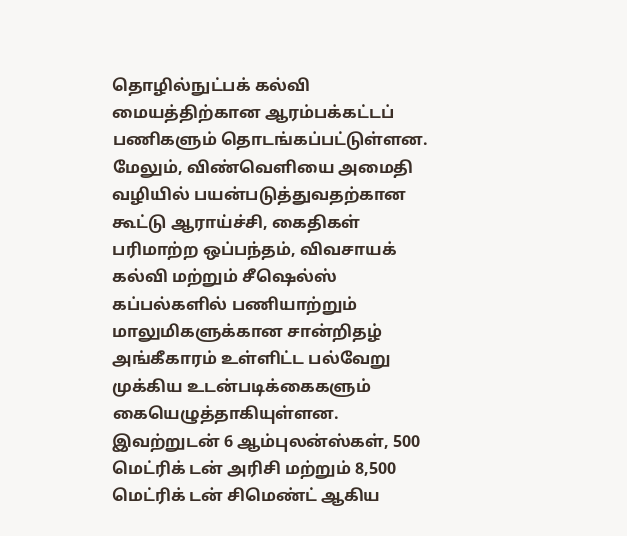தொழில்நுட்பக் கல்வி மையத்திற்கான ஆரம்பக்கட்டப் பணிகளும் தொடங்கப்பட்டுள்ளன. மேலும், விண்வெளியை அமைதி வழியில் பயன்படுத்துவதற்கான கூட்டு ஆராய்ச்சி, கைதிகள் பரிமாற்ற ஒப்பந்தம், விவசாயக் கல்வி மற்றும் சீஷெல்ஸ் கப்பல்களில் பணியாற்றும் மாலுமிகளுக்கான சான்றிதழ் அங்கீகாரம் உள்ளிட்ட பல்வேறு முக்கிய உடன்படிக்கைகளும் கையெழுத்தாகியுள்ளன. இவற்றுடன் 6 ஆம்புலன்ஸ்கள், 500 மெட்ரிக் டன் அரிசி மற்றும் 8,500 மெட்ரிக் டன் சிமெண்ட் ஆகிய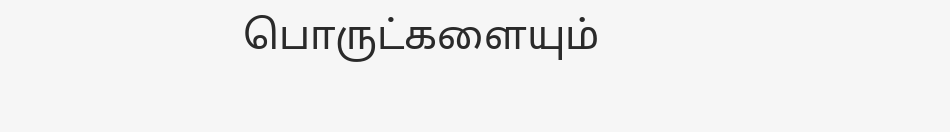பொருட்களையும்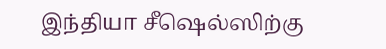இந்தியா சீஷெல்ஸிற்கு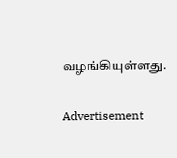வழங்கியுள்ளது.

Advertisement